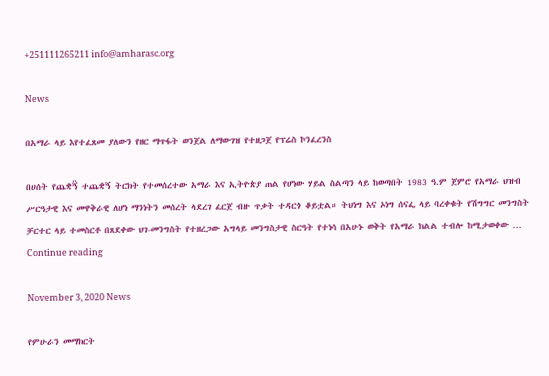+251111265211 info@amharasc.org

News

በአማራ ላይ እየተፈጸመ ያለውን የዘር ማጥፋት ወንጀል ለማውገዝ የተዘጋጀ የፕሬስ ኮንፈረንስ

በሀሰት የጨቋኝ፟ ተጨቋኝ ትርክት የተመሰረተው አማራ እና ኢትዮጵያ ጠል የሆነው ሃይል ስልጣን ላይ ከወጣበት 1983 ዓ.ም ጀምሮ የአማራ ህዝብ ሥርዓታዊ እና መዋቅራዊ ለሆነ ማንነትን መሰረት ላደረገ ፈርጀ ብዙ ጥቃት ተዳርጎ ቆይቷል። ትህነግ እና ኦነግ ሰናፌ ላይ ባረቀቁት የሽግግር መንግስት ቻርተር ላይ ተመስርቶ በጸደቀው ህገ-መንግስት የተዘረጋው አግላይ መንግስታዊ ስርዓት የተነሳ በአሁኑ ወቅት የአማራ ክልል ተብሎ ከሚታወቀው … Continue reading

November 3, 2020 News

የምሁራን መማክርት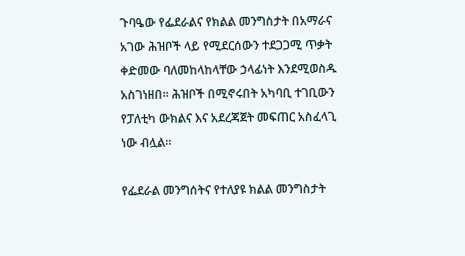ጉባዔው የፌደራልና የክልል መንግስታት በአማራና አገው ሕዝቦች ላይ የሚደርሰውን ተደጋጋሚ ጥቃት ቀድመው ባለመከላከላቸው ኃላፊነት እንደሚወስዱ አስገነዘበ። ሕዝቦች በሚኖሩበት አካባቢ ተገቢውን የፓለቲካ ውክልና እና አደረጃጀት መፍጠር አስፈላጊ ነው ብሏል።

የፌደራል መንግሰትና የተለያዩ ክልል መንግስታት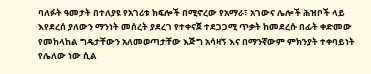ባለፉት ዓመታት በተለያዩ የአገሪቱ ክፍሎች በሚኖረው የአማራ፣ አገውና ሌሎች ሕዝቦች ላይ እየደረሰ ያለውን ማንነት መሰረት ያደረገ የተቀናጀ ተደጋጋሚ ጥቃት ከመደረሱ በፊት ቀድመው የመከላከል ግዴታቸውን አለመወጣታቸው እጅግ አሳዛኝ እና በማንኛውም ምክንያት ተቀባይነት የሌለው ነው ሲል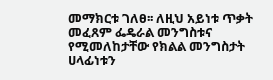መማክርቱ ገለፀ፡፡ ለዚህ አይነቱ ጥቃት መፈጸም ፌዴራል መንግስቱና የሚመለከታቸው የክልል መንግስታት ሀላፊነቱን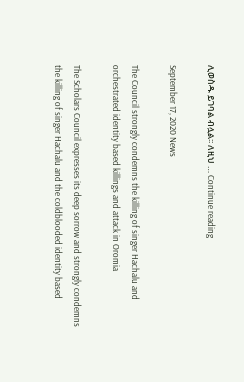ሊወስዱ ይገባል ብሏል፡፡ ለዚህ … Continue reading

September 17, 2020 News

The Council strongly condemns the killing of singer Hachalu and orchestrated identity based killings and attack in Oromia

The Scholars Council expresses its deep sorrow and strongly condemns the killing of singer Hachalu and the coldblooded identity based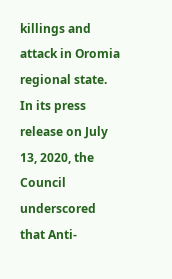killings and attack in Oromia regional state. In its press release on July 13, 2020, the Council underscored that Anti-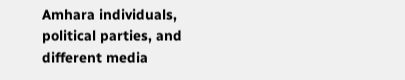Amhara individuals, political parties, and different media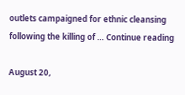outlets campaigned for ethnic cleansing following the killing of … Continue reading

August 20,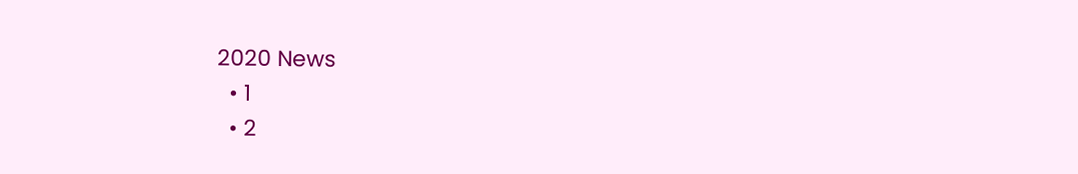2020 News
  • 1
  • 2